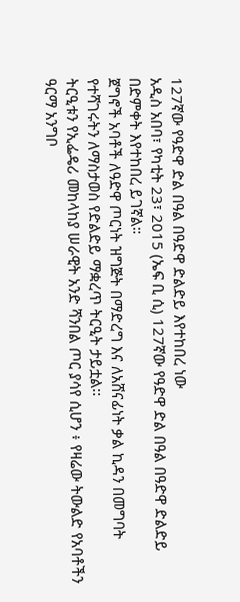127ኛው የዓድዋ ድል በዓል በዓድዋ ድልድይ እየተከበረ ነው
አዲስ አበባ፣ የካቲት 23፣ 2015 (ኤፍ ቢ ሲ) 127ኛው የዓድዋ ድል በዓል በዓድዋ ድልድይ በድምቀት እየተከበረ ይገኛል።
ጀግኖች አባቶች ለዓድዋ ጦርነት ዝግጅት በማድረግ እና ለአሸናፊነት ቃል ኪዳን በመግባት የተሻገሩትን ለማስታወስ የድልድይ ማቋረጥ ትርዒት ታይቷል፡፡
ትርዒቱን የኢፌዴሪ መከላከያ ሠራዊት አንድ ሻንበል ጦር ያሳየ ሲሆን ፥ የዛሬው ትውልድ የአባቶችን ዓርማ አንግቦ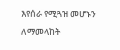እየሰራ የሚጓዝ መሆኑን ለማመላከት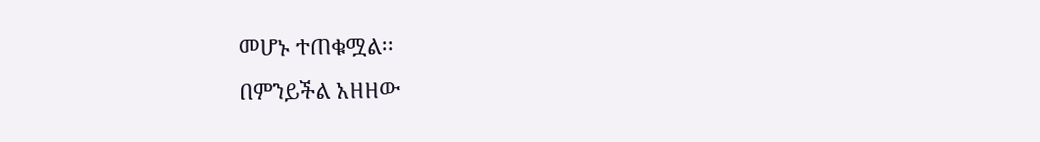መሆኑ ተጠቁሟል፡፡
በምንይችል አዘዘው